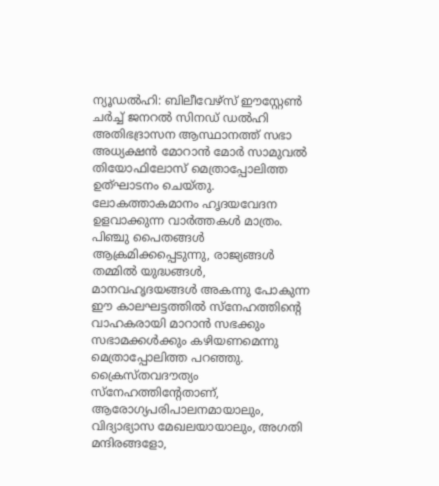ന്യൂഡൽഹി: ബിലീവേഴ്സ് ഈസ്റ്റേൺ ചർച്ച് ജനറൽ സിനഡ് ഡൽഹി അതിഭദ്രാസന ആസ്ഥാനത്ത് സഭാ അധ്യക്ഷൻ മോറാൻ മോർ സാമുവൽ തിയോഫിലോസ് മെത്രാപ്പോലിത്ത ഉത്ഘാടനം ചെയ്തു. ലോകത്താകമാനം ഹൃദയവേദന ഉളവാക്കുന്ന വാർത്തകൾ മാത്രം. പിഞ്ചു പൈതങ്ങൾ ആക്രമിക്കപ്പെടുന്നു, രാജ്യങ്ങൾ തമ്മിൽ യുദ്ധങ്ങൾ, മാനവഹൃദയങ്ങൾ അകന്നു പോകുന്ന ഈ കാലഘട്ടത്തിൽ സ്നേഹത്തിന്റെ വാഹകരായി മാറാൻ സഭക്കും സഭാമക്കൾക്കും കഴിയണമെന്നു മെത്രാപ്പോലിത്ത പറഞ്ഞു.
ക്രൈസ്തവദൗത്യം സ്നേഹത്തിന്റേതാണ്, ആരോഗ്യപരിപാലനമായാലും, വിദ്യാഭ്യാസ മേഖലയായാലും, അഗതി മന്ദിരങ്ങളോ,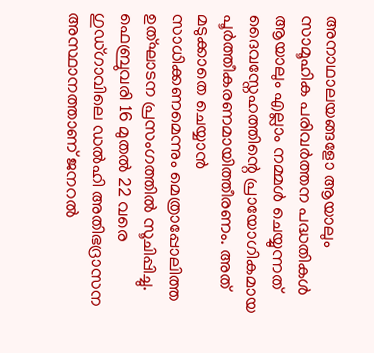അനാഥാലയങ്ങളോ ആയാലും സാമൂഹിക പരിവർത്തന പദ്ധതികൾ ആയാലും എല്ലാം നമ്മൾ ചെയ്യുന്നത് ദൈവസ്നേഹത്തിന്റെ പ്രായോഗികമായ പൂർത്തീകരണമായിത്തീരണം. അത് മടുക്കാതെ ചെയ്യാൻ സാധിക്കണമെന്നും മെത്രാപ്പോലിത്ത ഉത്ഘാടന പ്രസംഗത്തിൽ സൂചിപ്പിച്ചു.
ഫെബ്രുവരി 16 മുതൽ 22 വരെ ഗുഡ്ഗാവിലെ ഡൽഹി അതിഭദ്രാസന അസ്ഥാനത്താണ് ജനറൽ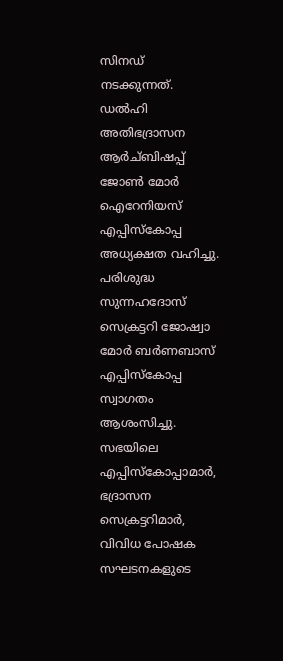സിനഡ് നടക്കുന്നത്. ഡൽഹി അതിഭദ്രാസന ആർച്ബിഷപ്പ് ജോൺ മോർ ഐറേനിയസ് എപ്പിസ്കോപ്പ അധ്യക്ഷത വഹിച്ചു. പരിശുദ്ധ സുന്നഹദോസ് സെക്രട്ടറി ജോഷ്വാ മോർ ബർണബാസ് എപ്പിസ്കോപ്പ സ്വാഗതം ആശംസിച്ചു. സഭയിലെ എപ്പിസ്കോപ്പാമാർ, ഭദ്രാസന സെക്രട്ടറിമാർ, വിവിധ പോഷക സഘടനകളുടെ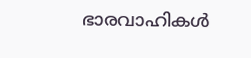ഭാരവാഹികൾ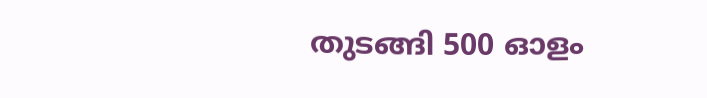തുടങ്ങി 500 ഓളം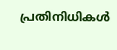പ്രതിനിധികൾ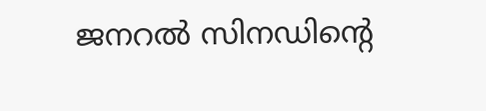ജനറൽ സിനഡിന്റെ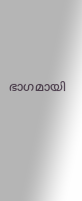ഭാഗമായി